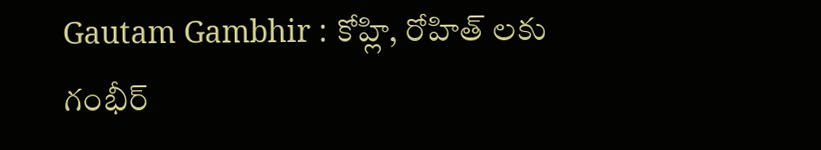Gautam Gambhir : కోహ్లి, రోహిత్ లకు గంభీర్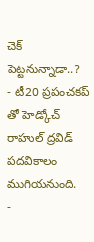చెక్ పెట్టనున్నాడా..?
- టీ20 ప్రపంచకప్ తో హెడ్కోచ్ రాహుల్ ద్రవిడ్ పదవికాలం ముగియనుంది.
-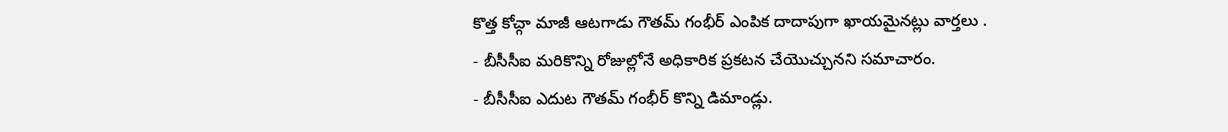కొత్త కోచ్గా మాజీ ఆటగాడు గౌతమ్ గంభీర్ ఎంపిక దాదాపుగా ఖాయమైనట్లు వార్తలు .
- బీసీసీఐ మరికొన్ని రోజుల్లోనే అధికారిక ప్రకటన చేయొచ్చునని సమాచారం.
- బీసీసీఐ ఎదుట గౌతమ్ గంభీర్ కొన్ని డిమాండ్లు.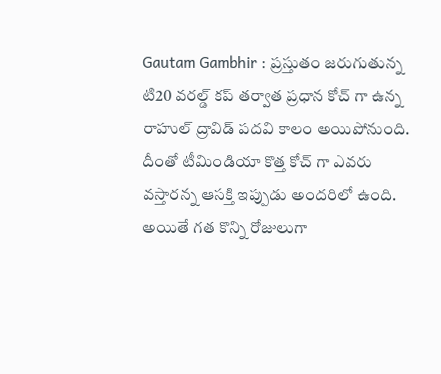Gautam Gambhir : ప్రస్తుతం జరుగుతున్న టి20 వరల్డ్ కప్ తర్వాత ప్రధాన కోచ్ గా ఉన్న రాహుల్ ద్రావిడ్ పదవి కాలం అయిపోనుంది. దీంతో టీమిండియా కొత్త కోచ్ గా ఎవరు వస్తారన్న ఆసక్తి ఇప్పుడు అందరిలో ఉంది. అయితే గత కొన్ని రోజులుగా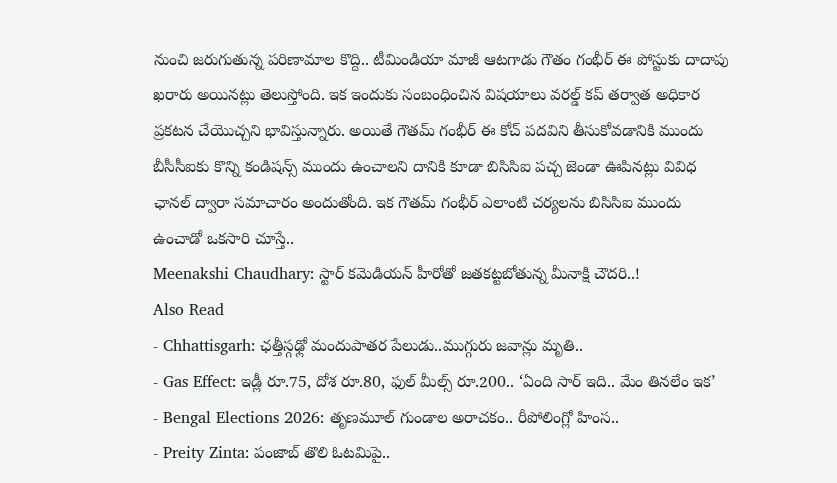నుంచి జరుగుతున్న పరిణామాల కొద్ది.. టీమిండియా మాజీ ఆటగాడు గౌతం గంభీర్ ఈ పోస్టుకు దాదాపు ఖరారు అయినట్లు తెలుస్తోంది. ఇక ఇందుకు సంబంధించిన విషయాలు వరల్డ్ కప్ తర్వాత అధికార ప్రకటన చేయొచ్చని భావిస్తున్నారు. అయితే గౌతమ్ గంభీర్ ఈ కోచ్ పదవిని తీసుకోవడానికి ముందు బీసీసీఐకు కొన్ని కండిషన్స్ ముందు ఉంచాలని దానికి కూడా బిసిసిఐ పచ్చ జెండా ఊపినట్లు వివిధ ఛానల్ ద్వారా సమాచారం అందుతోంది. ఇక గౌతమ్ గంభీర్ ఎలాంటి చర్యలను బిసిసిఐ ముందు ఉంచాడో ఒకసారి చూస్తే..
Meenakshi Chaudhary: స్టార్ కమెడియన్ హీరోతో జతకట్టబోతున్న మీనాక్షి చౌదరి..!
Also Read
- Chhattisgarh: ఛత్తీస్గఢ్లో మందుపాతర పేలుడు..ముగ్గురు జవాన్లు మృతి..
- Gas Effect: ఇడ్లీ రూ.75, దోశ రూ.80, ఫుల్ మీల్స్ రూ.200.. ‘ఏంది సార్ ఇది.. మేం తినలేం ఇక’
- Bengal Elections 2026: తృణమూల్ గుండాల అరాచకం.. రీపోలింగ్లో హింస..
- Preity Zinta: పంజాబ్ తొలి ఓటమిపై..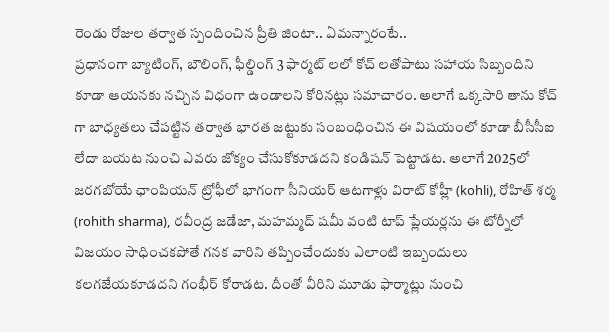రెండు రోజుల తర్వాత స్పందించిన ప్రీతి జింటా.. ఏమన్నారంటే..
ప్రధానంగా బ్యాటింగ్, బౌలింగ్, ఫీల్డింగ్ 3 ఫార్మట్ లలో కోచ్ లతోపాటు సహాయ సిబ్బందిని కూడా ఆయనకు నచ్చిన విధంగా ఉండాలని కోరినట్లు సమాచారం. అలాగే ఒక్కసారి తాను కోచ్ గా బాధ్యతలు చేపట్టిన తర్వాత భారత జట్టుకు సంబంధించిన ఈ విషయంలో కూడా బీసీసీఐ లేదా బయట నుంచి ఎవరు జోక్యం చేసుకోకూడదని కండిషన్ పెట్టాడట. అలాగే 2025లో జరగబోయే ఛాంపియన్ ట్రోఫీలో భాగంగా సీనియర్ ఆటగాళ్లు విరాట్ కోహ్లీ (kohli), రోహిత్ శర్మ (rohith sharma), రవీంద్ర జడేజా, మహమ్మద్ షమీ వంటి టాప్ ప్లేయర్లను ఈ టోర్నీలో విజయం సాధించకపోతే గనక వారిని తప్పించేందుకు ఎలాంటి ఇబ్బందులు కలగజేయకూడదని గంభీర్ కోరాడట. దీంతో వీరిని మూడు ఫార్మాట్లు నుంచి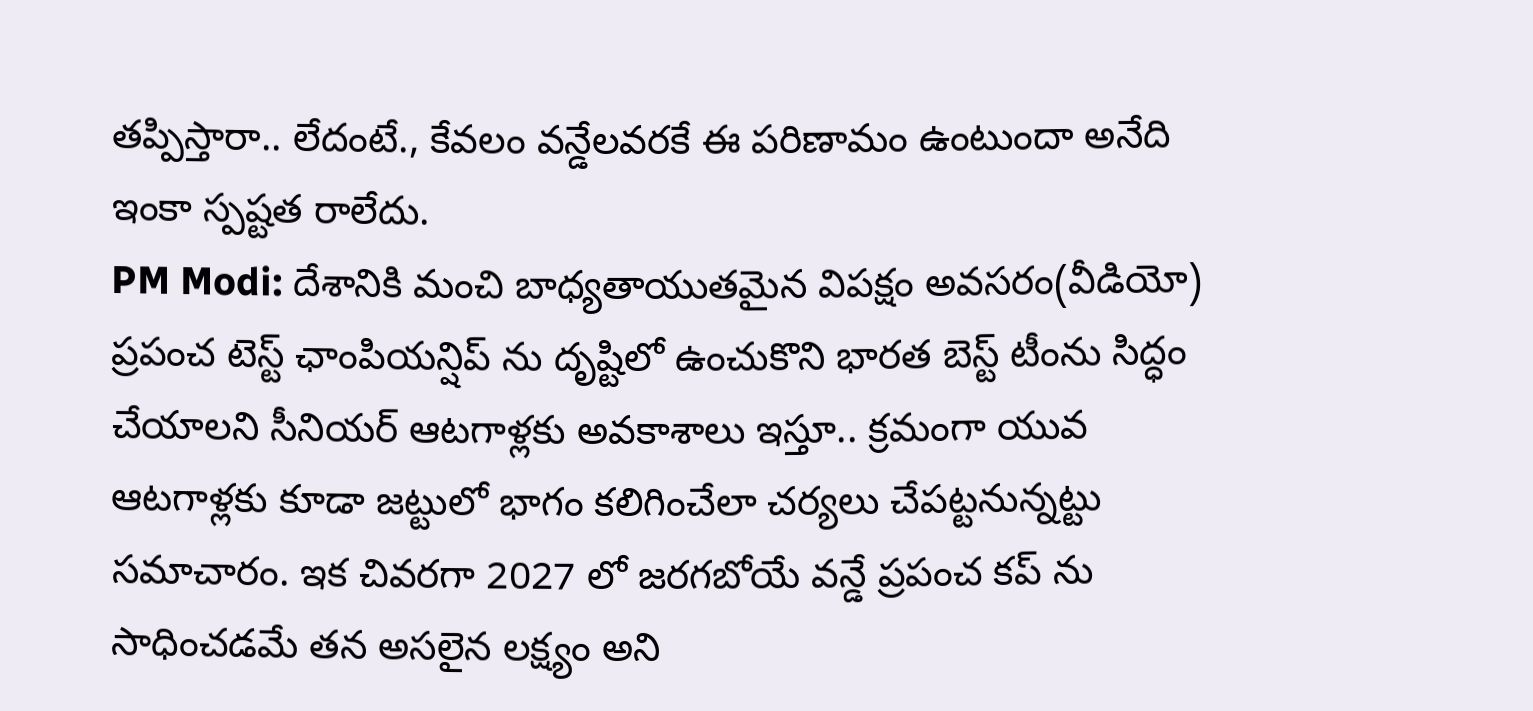తప్పిస్తారా.. లేదంటే., కేవలం వన్డేలవరకే ఈ పరిణామం ఉంటుందా అనేది ఇంకా స్పష్టత రాలేదు.
PM Modi: దేశానికి మంచి బాధ్యతాయుతమైన విపక్షం అవసరం(వీడియో)
ప్రపంచ టెస్ట్ ఛాంపియన్షిప్ ను దృష్టిలో ఉంచుకొని భారత బెస్ట్ టీంను సిద్ధం చేయాలని సీనియర్ ఆటగాళ్లకు అవకాశాలు ఇస్తూ.. క్రమంగా యువ ఆటగాళ్లకు కూడా జట్టులో భాగం కలిగించేలా చర్యలు చేపట్టనున్నట్టు సమాచారం. ఇక చివరగా 2027 లో జరగబోయే వన్డే ప్రపంచ కప్ ను సాధించడమే తన అసలైన లక్ష్యం అని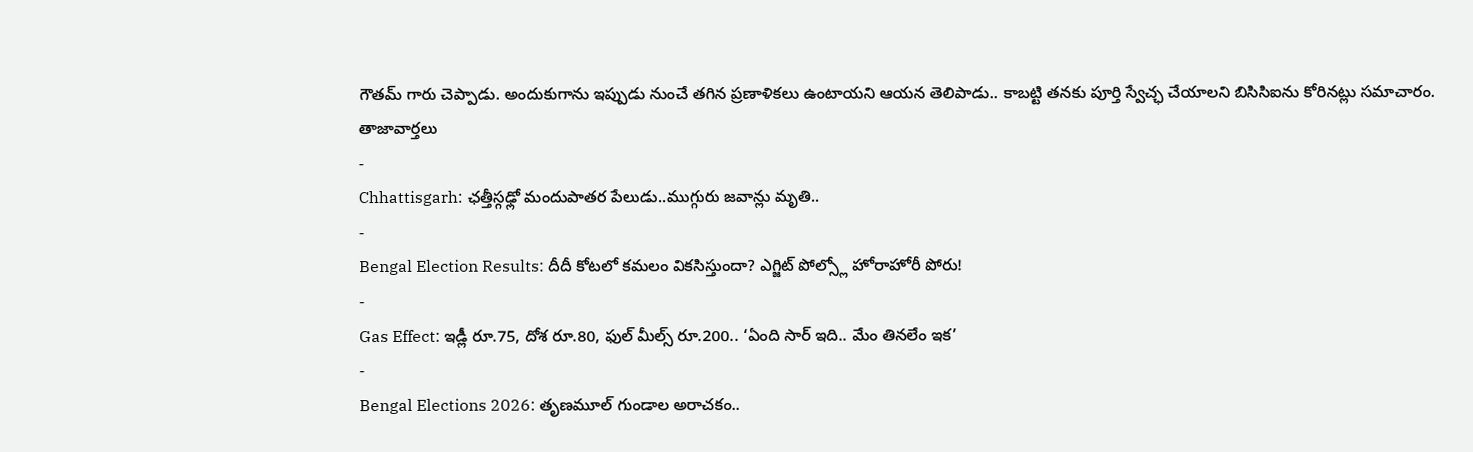గౌతమ్ గారు చెప్పాడు. అందుకుగాను ఇప్పుడు నుంచే తగిన ప్రణాళికలు ఉంటాయని ఆయన తెలిపాడు.. కాబట్టి తనకు పూర్తి స్వేచ్ఛ చేయాలని బిసిసిఐను కోరినట్లు సమాచారం.
తాజావార్తలు
-
Chhattisgarh: ఛత్తీస్గఢ్లో మందుపాతర పేలుడు..ముగ్గురు జవాన్లు మృతి..
-
Bengal Election Results: దీదీ కోటలో కమలం వికసిస్తుందా? ఎగ్జిట్ పోల్స్లో హోరాహోరీ పోరు!
-
Gas Effect: ఇడ్లీ రూ.75, దోశ రూ.80, ఫుల్ మీల్స్ రూ.200.. ‘ఏంది సార్ ఇది.. మేం తినలేం ఇక’
-
Bengal Elections 2026: తృణమూల్ గుండాల అరాచకం..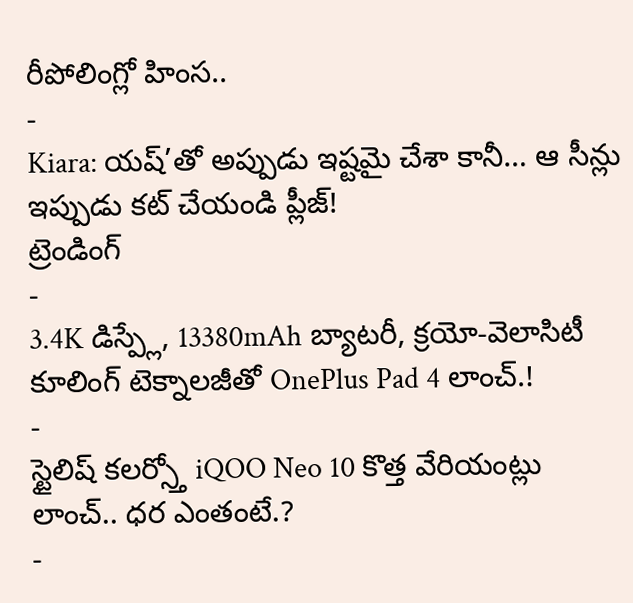రీపోలింగ్లో హింస..
-
Kiara: యష్’తో అప్పుడు ఇష్టమై చేశా కానీ… ఆ సీన్లు ఇప్పుడు కట్ చేయండి ప్లీజ్!
ట్రెండింగ్
-
3.4K డిస్ప్లే, 13380mAh బ్యాటరీ, క్రయో-వెలాసిటీ కూలింగ్ టెక్నాలజీతో OnePlus Pad 4 లాంచ్.!
-
స్టైలిష్ కలర్స్తో iQOO Neo 10 కొత్త వేరియంట్లు లాంచ్.. ధర ఎంతంటే.?
-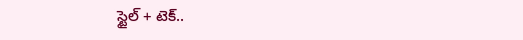స్టైల్ + టెక్..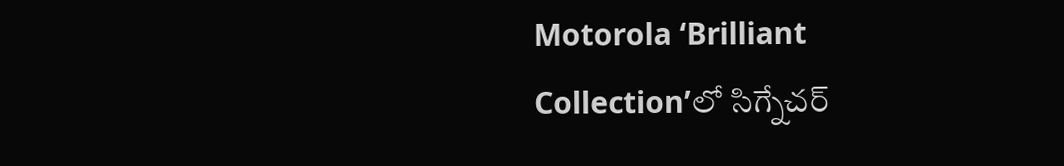Motorola ‘Brilliant Collection’లో సిగ్నేచర్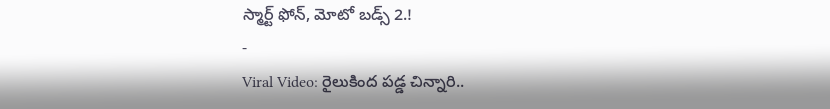స్మార్ట్ ఫోన్, మోటో బడ్స్ 2.!
-
Viral Video: రైలుకింద పడ్డ చిన్నారి..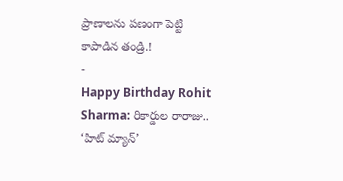ప్రాణాలను పణంగా పెట్టి కాపాడిన తండ్రి.!
-
Happy Birthday Rohit Sharma: రికార్డుల రారాజు.. ‘హిట్ మ్యాన్’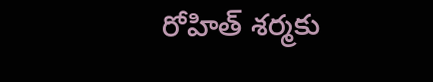రోహిత్ శర్మకు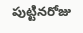పుట్టినరోజు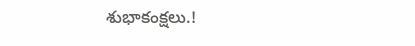శుభాకంక్షలు.!